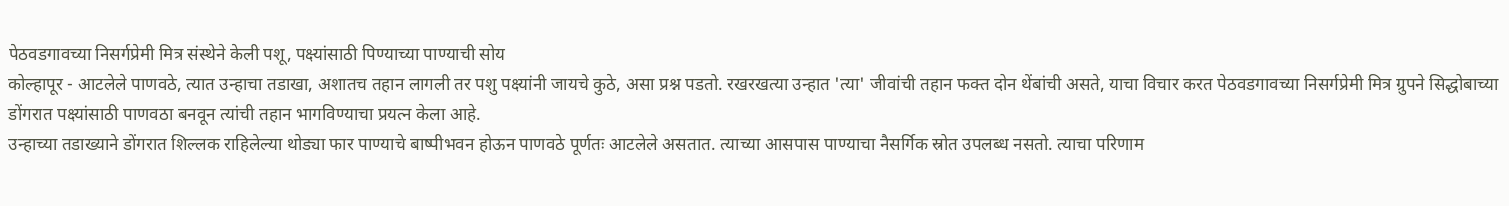पेठवडगावच्या निसर्गप्रेमी मित्र संस्थेने केली पशू, पक्ष्यांसाठी पिण्याच्या पाण्याची सोय
कोल्हापूर - आटलेले पाणवठे, त्यात उन्हाचा तडाखा, अशातच तहान लागली तर पशु पक्ष्यांनी जायचे कुठे, असा प्रश्न पडतो. रखरखत्या उन्हात 'त्या' जीवांची तहान फक्त दोन थेंबांची असते, याचा विचार करत पेठवडगावच्या निसर्गप्रेमी मित्र ग्रुपने सिद्धोबाच्या डोंगरात पक्ष्यांसाठी पाणवठा बनवून त्यांची तहान भागविण्याचा प्रयत्न केला आहे.
उन्हाच्या तडाख्याने डोंगरात शिल्लक राहिलेल्या थोड्या फार पाण्याचे बाष्पीभवन होऊन पाणवठे पूर्णतः आटलेले असतात. त्याच्या आसपास पाण्याचा नैसर्गिक स्रोत उपलब्ध नसतो. त्याचा परिणाम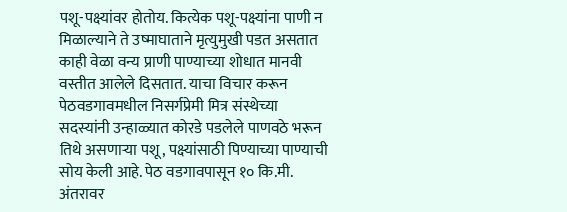पशू-पक्ष्यांवर होतोय. कित्येक पशू-पक्ष्यांना पाणी न मिळाल्याने ते उष्माघाताने मृत्युमुखी पडत असतात काही वेळा वन्य प्राणी पाण्याच्या शोधात मानवी वस्तीत आलेले दिसतात. याचा विचार करून पेठवडगावमधील निसर्गप्रेमी मित्र संस्थेच्या सदस्यांनी उन्हाळ्यात कोरडे पडलेले पाणवठे भरून तिथे असणाऱ्या पशू, पक्ष्यांसाठी पिण्याच्या पाण्याची सोय केली आहे. पेठ वडगावपासून १० कि.मी. अंतरावर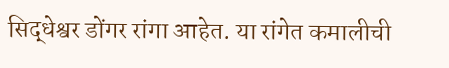सिद्धेश्वर डोंगर रांगा आहेत. या रांगेत कमालीची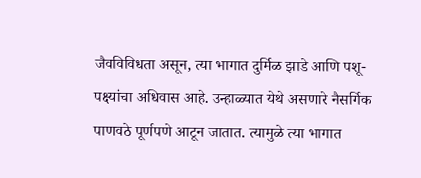जैवविविधता असून, त्या भागात दुर्मिळ झाडे आणि पशू-पक्ष्यांचा अधिवास आहे. उन्हाळ्यात येथे असणारे नैसर्गिक पाणवठे पूर्णपणे आटून जातात. त्यामुळे त्या भागात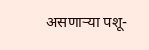असणाऱ्या पशू-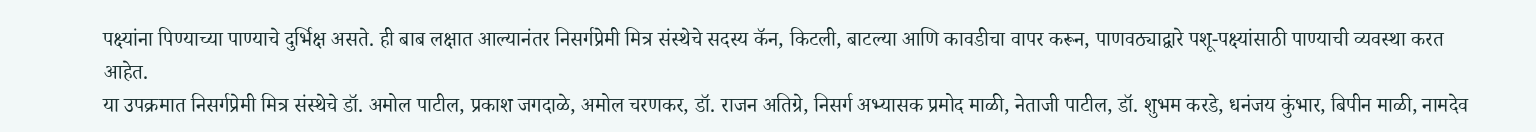पक्ष्यांना पिण्याच्या पाण्याचे दुर्भिक्ष असते. ही बाब लक्षात आल्यानंतर निसर्गप्रेमी मित्र संस्थेचे सदस्य कॅन, किटली, बाटल्या आणि कावडीचा वापर करून, पाणवठ्याद्वारे पशू-पक्ष्यांसाठी पाण्याची व्यवस्था करत आहेत.
या उपक्रमात निसर्गप्रेमी मित्र संस्थेचे डॉ. अमोल पाटील, प्रकाश जगदाळे, अमोल चरणकर, डॉ. राजन अतिग्रे, निसर्ग अभ्यासक प्रमोद माळी, नेताजी पाटील, डॉ. शुभम करडे, धनंजय कुंभार, बिपीन माळी, नामदेव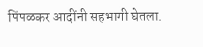पिंपळकर आदींनी सहभागी घेतला.